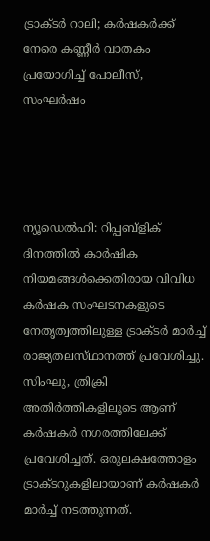ട്രാക്‌ടർ റാലി; കർഷകർക്ക് നേരെ കണ്ണീർ വാതകം പ്രയോഗിച്ച് പോലീസ്, സംഘർഷം




ന്യൂഡെൽഹി: റിപ്പബ്ളിക് ദിനത്തിൽ കാർഷിക നിയമങ്ങൾക്കെതിരായ വിവിധ കർഷക സംഘടനകളുടെ നേതൃത്വത്തിലുള്ള ട്രാക്‌ടർ മാർച്ച് രാജ്യതലസ്‌ഥാനത്ത് പ്രവേശിച്ചു. സിംഘു, ത്രിക്രി അതിർത്തികളിലൂടെ ആണ് കർഷകർ നഗരത്തിലേക്ക് പ്രവേശിച്ചത്. ഒരുലക്ഷത്തോളം ട്രാക്‌ടറുകളിലായാണ് കർഷകർ മാർച്ച് നടത്തുന്നത്.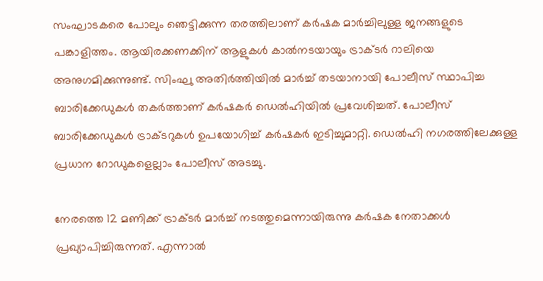സംഘാടകരെ പോലും ഞെട്ടിക്കുന്ന തരത്തിലാണ് കർഷക മാർച്ചിലുള്ള ജനങ്ങളുടെ പങ്കാളിത്തം. ആയിരക്കണക്കിന് ആളുകൾ കാൽനടയായും ട്രാക്‌ടർ റാലിയെ അനുഗമിക്കുന്നുണ്ട്. സിംഘു അതിർത്തിയിൽ മാർച്ച് തടയാനായി പോലീസ് സ്ഥാപിച്ച ബാരിക്കേഡുകൾ തകർത്താണ് കർഷകർ ഡെൽഹിയിൽ പ്രവേശിച്ചത്. പോലീസ് ബാരിക്കേഡുകൾ ട്രാക്‌ടറുകൾ ഉപയോഗിച്ച് കർഷകർ ഇടിച്ചുമാറ്റി. ഡെൽഹി നഗരത്തിലേക്കുള്ള പ്രധാന റോഡുകളെല്ലാം പോലീസ് അടച്ചു.

നേരത്തെ 12 മണിക്ക് ട്രാക്‌ടർ മാർച്ച് നടത്തുമെന്നായിരുന്നു കർഷക നേതാക്കൾ പ്രഖ്യാപിച്ചിരുന്നത്. എന്നാൽ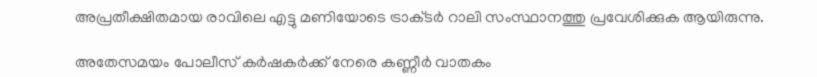അപ്രതീക്ഷിതമായ രാവിലെ എട്ടു മണിയോടെ ട്രാക്‌ടർ റാലി സംസ്ഥാനത്തു പ്രവേശിക്കുക ആയിരുന്നു.

അതേസമയം പോലീസ് കർഷകർക്ക് നേരെ കണ്ണീർ വാതകം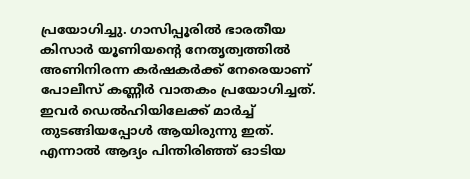പ്രയോഗിച്ചു. ഗാസിപ്പൂരിൽ ഭാരതീയ കിസാർ യൂണിയന്റെ നേതൃത്വത്തിൽ അണിനിരന്ന കർഷകർക്ക് നേരെയാണ് പോലീസ് കണ്ണീർ വാതകം പ്രയോഗിച്ചത്. ഇവർ ഡെൽഹിയിലേക്ക് മാർച്ച് തുടങ്ങിയപ്പോൾ ആയിരുന്നു ഇത്. എന്നാൽ ആദ്യം പിന്തിരിഞ്ഞ് ഓടിയ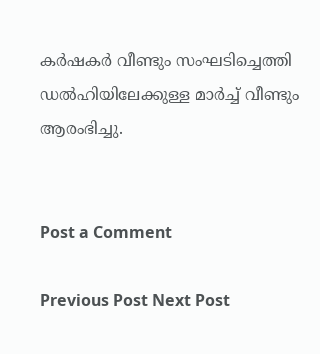കർഷകർ വീണ്ടും സംഘടിച്ചെത്തി ഡൽഹിയിലേക്കുള്ള മാർച്ച് വീണ്ടും ആരംഭിച്ചു.


Post a Comment

Previous Post Next Post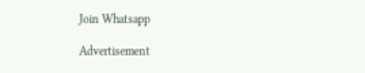Join Whatsapp

Advertisement